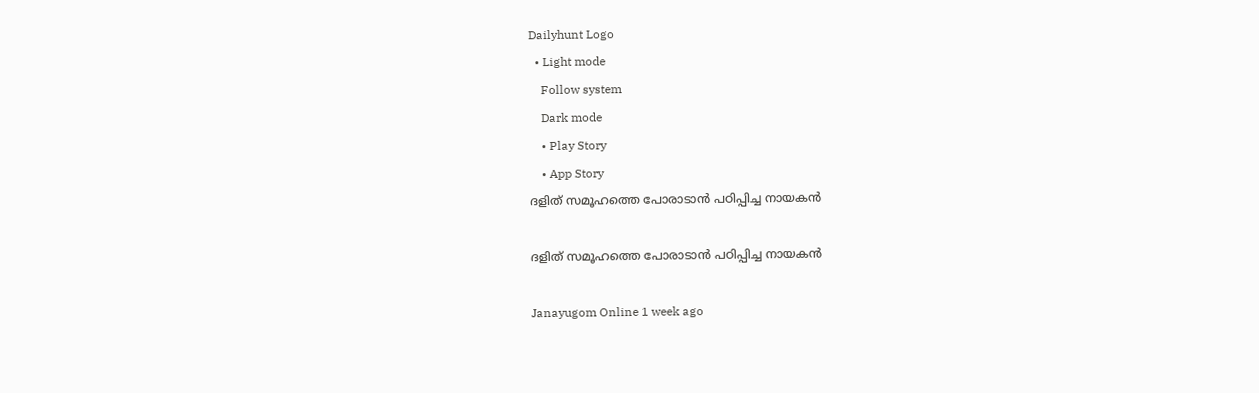Dailyhunt Logo
  • Light mode
    Follow system
    Dark mode
    • Play Story
    • App Story
ദളിത് സമൂഹത്തെ പോരാടാൻ പഠിപ്പിച്ച നായകൻ

ദളിത് സമൂഹത്തെ പോരാടാൻ പഠിപ്പിച്ച നായകൻ

Janayugom Online 1 week ago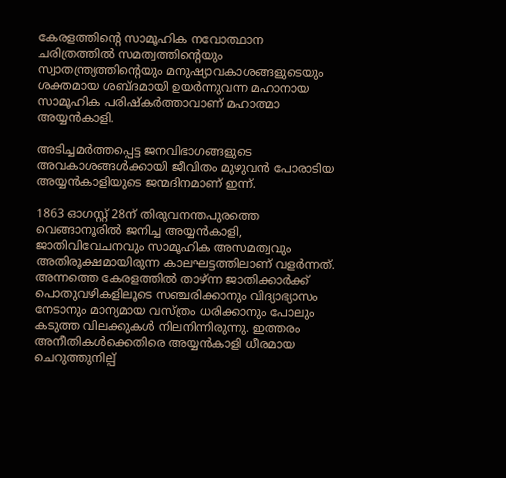കേരളത്തിന്റെ സാമൂഹിക നവോത്ഥാന ചരിത്രത്തില്‍ സമത്വത്തിന്റെയും സ്വാതന്ത്ര്യത്തിന്റെയും മനുഷ്യാവകാശങ്ങളുടെയും ശക്തമായ ശബ്ദമായി ഉയർന്നുവന്ന മഹാനായ സാമൂഹിക പരിഷ്കർത്താവാണ് മഹാത്മാ അയ്യൻകാളി.

അടിച്ചമർത്തപ്പെട്ട ജനവിഭാഗങ്ങളുടെ അവകാശങ്ങള്‍ക്കായി ജീവിതം മുഴുവൻ പോരാടിയ അയ്യൻകാളിയുടെ ജന്മദിനമാണ് ഇന്ന്.

1863 ഓഗസ്റ്റ് 28ന് തിരുവനന്തപുരത്തെ വെങ്ങാനൂരില്‍ ജനിച്ച അയ്യൻകാളി, ജാതിവിവേചനവും സാമൂഹിക അസമത്വവും അതിരൂക്ഷമായിരുന്ന കാലഘട്ടത്തിലാണ് വളർന്നത്. അന്നത്തെ കേരളത്തില്‍ താഴ്ന്ന ജാതിക്കാർക്ക് പൊതുവഴികളിലൂടെ സഞ്ചരിക്കാനും വിദ്യാഭ്യാസം നേടാനും മാന്യമായ വസ്ത്രം ധരിക്കാനും പോലും കടുത്ത വിലക്കുകള്‍ നിലനിന്നിരുന്നു. ഇത്തരം അനീതികള്‍ക്കെതിരെ അയ്യൻകാളി ധീരമായ ചെറുത്തുനില്പ്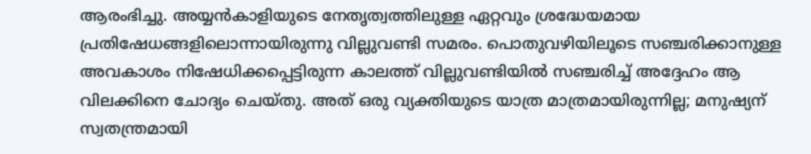ആരംഭിച്ചു. അയ്യൻകാളിയുടെ നേതൃത്വത്തിലുള്ള ഏറ്റവും ശ്രദ്ധേയമായ പ്രതിഷേധങ്ങളിലൊന്നായിരുന്നു വില്ലുവണ്ടി സമരം. പൊതുവഴിയിലൂടെ സഞ്ചരിക്കാനുള്ള അവകാശം നിഷേധിക്കപ്പെട്ടിരുന്ന കാലത്ത് വില്ലുവണ്ടിയില്‍ സഞ്ചരിച്ച്‌ അദ്ദേഹം ആ വിലക്കിനെ ചോദ്യം ചെയ്തു. അത് ഒരു വ്യക്തിയുടെ യാത്ര മാത്രമായിരുന്നില്ല; മനുഷ്യന് സ്വതന്ത്രമായി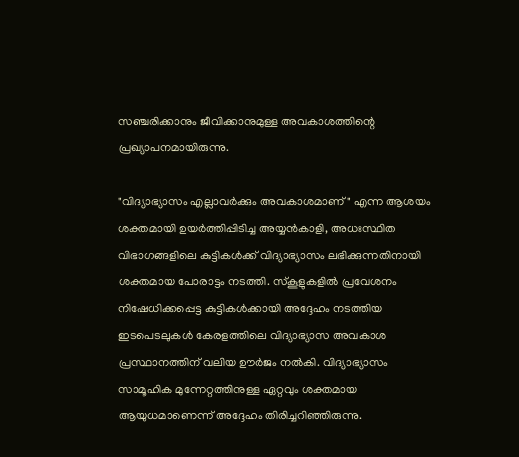സഞ്ചരിക്കാനും ജീവിക്കാനുമുള്ള അവകാശത്തിന്റെ പ്രഖ്യാപനമായിരുന്നു.

"വിദ്യാഭ്യാസം എല്ലാവർക്കും അവകാശമാണ്" എന്ന ആശയം ശക്തമായി ഉയർത്തിപ്പിടിച്ച അയ്യൻകാളി, അധഃസ്ഥിത വിഭാഗങ്ങളിലെ കുട്ടികള്‍ക്ക് വിദ്യാഭ്യാസം ലഭിക്കുന്നതിനായി ശക്തമായ പോരാട്ടം നടത്തി. സ്കൂളുകളില്‍ പ്രവേശനം നിഷേധിക്കപ്പെട്ട കുട്ടികള്‍ക്കായി അദ്ദേഹം നടത്തിയ ഇടപെടലുകള്‍ കേരളത്തിലെ വിദ്യാഭ്യാസ അവകാശ പ്രസ്ഥാനത്തിന് വലിയ ഊർജം നല്‍കി. വിദ്യാഭ്യാസം സാമൂഹിക മുന്നേറ്റത്തിനുള്ള ഏറ്റവും ശക്തമായ ആയുധമാണെന്ന് അദ്ദേഹം തിരിച്ചറിഞ്ഞിരുന്നു.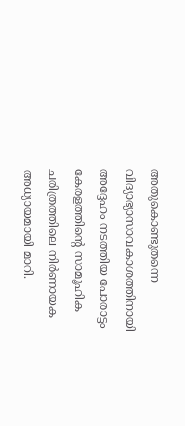അതുകൊണ്ടുതന്നെ വിദ്യാഭ്യാസാവകാശത്തിനായി അദ്ദേഹം നടത്തിയ പോരാട്ടം കേരളത്തിന്റെ സാമൂഹിക ചരിത്രത്തിലെ നിർണായക അധ്യായമായി മാറി.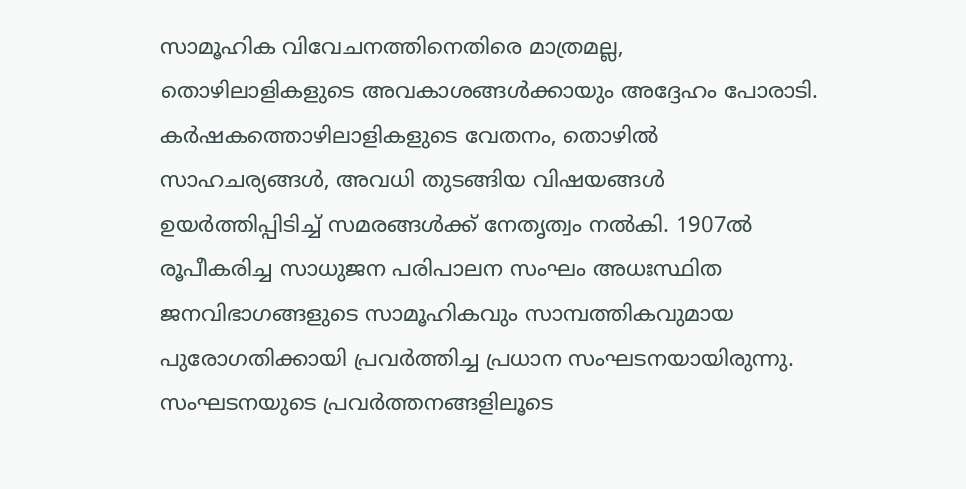സാമൂഹിക വിവേചനത്തിനെതിരെ മാത്രമല്ല, തൊഴിലാളികളുടെ അവകാശങ്ങള്‍ക്കായും അദ്ദേഹം പോരാടി. കർഷകത്തൊഴിലാളികളുടെ വേതനം, തൊഴില്‍ സാഹചര്യങ്ങള്‍, അവധി തുടങ്ങിയ വിഷയങ്ങള്‍ ഉയർത്തിപ്പിടിച്ച്‌ സമരങ്ങള്‍ക്ക് നേതൃത്വം നല്‍കി. 1907ല്‍ രൂപീകരിച്ച സാധുജന പരിപാലന സംഘം അധഃസ്ഥിത ജനവിഭാഗങ്ങളുടെ സാമൂഹികവും സാമ്പത്തികവുമായ പുരോഗതിക്കായി പ്രവർത്തിച്ച പ്രധാന സംഘടനയായിരുന്നു. സംഘടനയുടെ പ്രവർത്തനങ്ങളിലൂടെ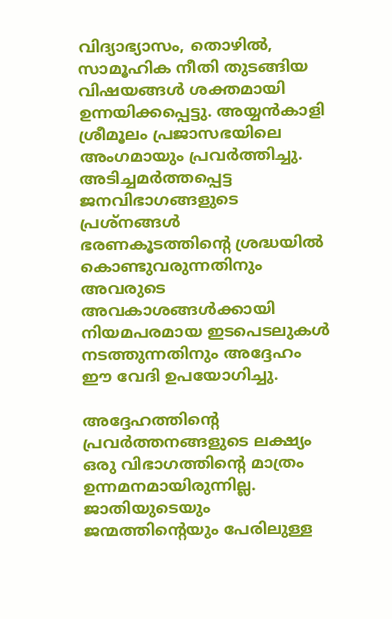വിദ്യാഭ്യാസം, തൊഴില്‍, സാമൂഹിക നീതി തുടങ്ങിയ വിഷയങ്ങള്‍ ശക്തമായി ഉന്നയിക്കപ്പെട്ടു. അയ്യൻകാളി ശ്രീമൂലം പ്രജാസഭയിലെ അംഗമായും പ്രവർത്തിച്ചു. അടിച്ചമർത്തപ്പെട്ട ജനവിഭാഗങ്ങളുടെ പ്രശ്നങ്ങള്‍ ഭരണകൂടത്തിന്റെ ശ്രദ്ധയില്‍ കൊണ്ടുവരുന്നതിനും അവരുടെ അവകാശങ്ങള്‍ക്കായി നിയമപരമായ ഇടപെടലുകള്‍ നടത്തുന്നതിനും അദ്ദേഹം ഈ വേദി ഉപയോഗിച്ചു.

അദ്ദേഹത്തിന്റെ പ്രവർത്തനങ്ങളുടെ ലക്ഷ്യം ഒരു വിഭാഗത്തിന്റെ മാത്രം ഉന്നമനമായിരുന്നില്ല. ജാതിയുടെയും ജന്മത്തിന്റെയും പേരിലുള്ള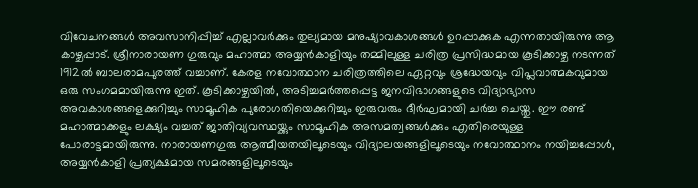വിവേചനങ്ങള്‍ അവസാനിപ്പിച്ച്‌ എല്ലാവർക്കും തുല്യമായ മനുഷ്യാവകാശങ്ങള്‍ ഉറപ്പാക്കുക എന്നതായിരുന്നു ആ കാഴ്ചപ്പാട്. ശ്രീനാരായണ ഗുരുവും മഹാത്മാ അയ്യന്‍കാളിയും തമ്മിലുള്ള ചരിത്ര പ്രസിദ്ധമായ കൂടിക്കാഴ്ച നടന്നത് 1912ല്‍ ബാലരാമപുരത്ത് വച്ചാണ്. കേരള നവോത്ഥാന ചരിത്രത്തിലെ ഏറ്റവും ശ്രദ്ധേയവും വിപ്ലവാത്മകവുമായ ഒരു സംഗമമായിരുന്നു ഇത്. കൂടിക്കാഴ്ചയില്‍, അടിച്ചമർത്തപ്പെട്ട ജനവിഭാഗങ്ങളുടെ വിദ്യാഭ്യാസ അവകാശങ്ങളെക്കുറിച്ചും സാമൂഹിക പുരോഗതിയെക്കുറിച്ചും ഇരുവരും ദീർഘമായി ചർച്ച ചെയ്തു. ഈ രണ്ട് മഹാത്മാക്കളും ലക്ഷ്യം വച്ചത് ജാതിവ്യവസ്ഥയ്ക്കും സാമൂഹിക അസമത്വങ്ങള്‍ക്കും എതിരെയുള്ള പോരാട്ടമായിരുന്നു. നാരായണഗുരു ആത്മീയതയിലൂടെയും വിദ്യാലയങ്ങളിലൂടെയും നവോത്ഥാനം നയിച്ചപ്പോള്‍, അയ്യന്‍കാളി പ്രത്യക്ഷമായ സമരങ്ങളിലൂടെയും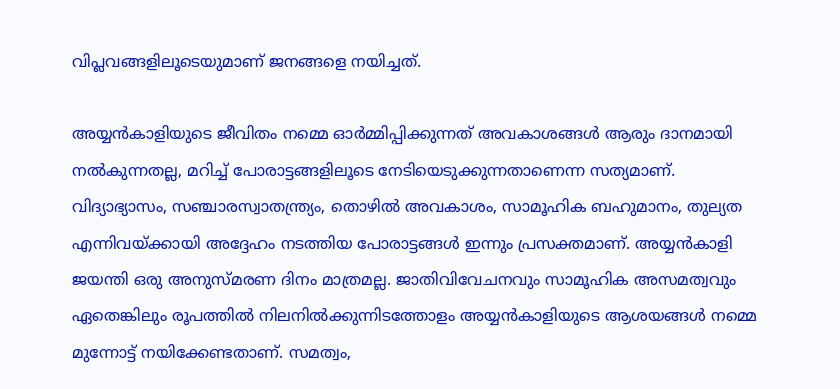വിപ്ലവങ്ങളിലൂടെയുമാണ് ജനങ്ങളെ നയിച്ചത്.

അയ്യൻകാളിയുടെ ജീവിതം നമ്മെ ഓർമ്മിപ്പിക്കുന്നത് അവകാശങ്ങള്‍ ആരും ദാനമായി നല്‍കുന്നതല്ല, മറിച്ച്‌ പോരാട്ടങ്ങളിലൂടെ നേടിയെടുക്കുന്നതാണെന്ന സത്യമാണ്. വിദ്യാഭ്യാസം, സഞ്ചാരസ്വാതന്ത്ര്യം, തൊഴില്‍ അവകാശം, സാമൂഹിക ബഹുമാനം, തുല്യത എന്നിവയ്ക്കായി അദ്ദേഹം നടത്തിയ പോരാട്ടങ്ങള്‍ ഇന്നും പ്രസക്തമാണ്. അയ്യൻകാളി ജയന്തി ഒരു അനുസ്മരണ ദിനം മാത്രമല്ല. ജാതിവിവേചനവും സാമൂഹിക അസമത്വവും ഏതെങ്കിലും രൂപത്തില്‍ നിലനില്‍ക്കുന്നിടത്തോളം അയ്യൻകാളിയുടെ ആശയങ്ങള്‍ നമ്മെ മുന്നോട്ട് നയിക്കേണ്ടതാണ്. സമത്വം,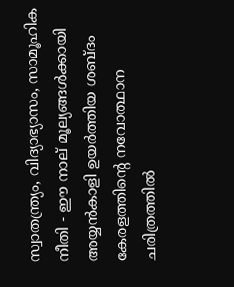സ്വാതന്ത്ര്യം, വിദ്യാഭ്യാസം, സാമൂഹിക നീതി - ഈ നാല് മൂല്യങ്ങള്‍ക്കായി അയ്യൻകാളി ഉയർത്തിയ ശബ്ദം കേരളത്തിന്റെ നവോത്ഥാന ചരിത്രത്തില്‍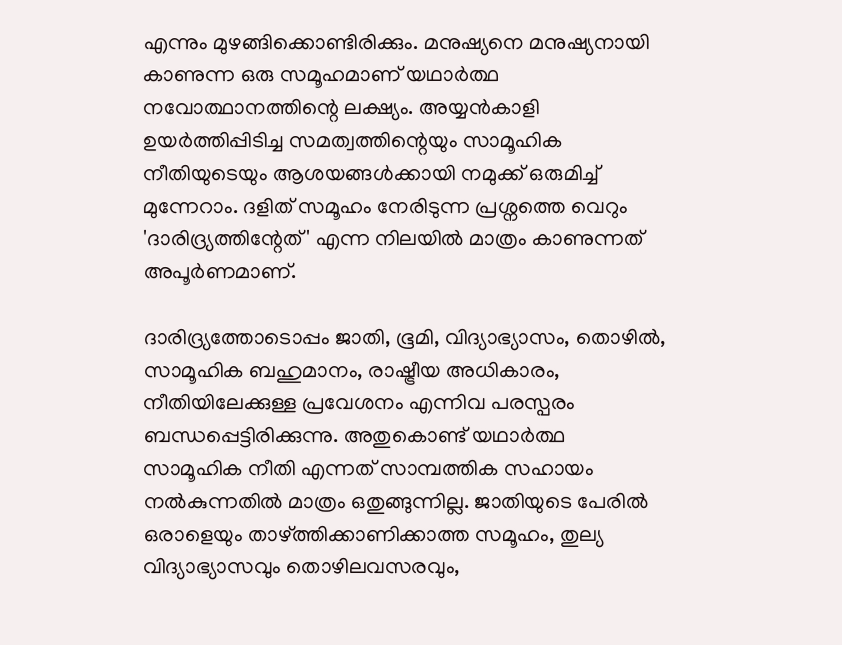എന്നും മുഴങ്ങിക്കൊണ്ടിരിക്കും. മനുഷ്യനെ മനുഷ്യനായി കാണുന്ന ഒരു സമൂഹമാണ് യഥാർത്ഥ നവോത്ഥാനത്തിന്റെ ലക്ഷ്യം. അയ്യൻകാളി ഉയർത്തിപ്പിടിച്ച സമത്വത്തിന്റെയും സാമൂഹിക നീതിയുടെയും ആശയങ്ങള്‍ക്കായി നമുക്ക് ഒരുമിച്ച്‌ മുന്നേറാം. ദളിത് സമൂഹം നേരിടുന്ന പ്രശ്നത്തെ വെറും 'ദാരിദ്ര്യത്തിന്റേത്' എന്ന നിലയില്‍ മാത്രം കാണുന്നത് അപൂർണമാണ്.

ദാരിദ്ര്യത്തോടൊപ്പം ജാതി, ഭൂമി, വിദ്യാഭ്യാസം, തൊഴില്‍, സാമൂഹിക ബഹുമാനം, രാഷ്ട്രീയ അധികാരം, നീതിയിലേക്കുള്ള പ്രവേശനം എന്നിവ പരസ്പരം ബന്ധപ്പെട്ടിരിക്കുന്നു. അതുകൊണ്ട് യഥാർത്ഥ സാമൂഹിക നീതി എന്നത് സാമ്പത്തിക സഹായം നല്‍കുന്നതില്‍ മാത്രം ഒതുങ്ങുന്നില്ല. ജാതിയുടെ പേരില്‍ ഒരാളെയും താഴ്ത്തിക്കാണിക്കാത്ത സമൂഹം, തുല്യ വിദ്യാഭ്യാസവും തൊഴിലവസരവും,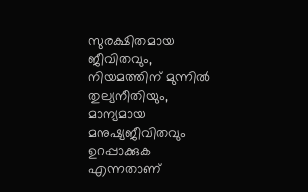സുരക്ഷിതമായ ജീവിതവും, നിയമത്തിന് മുന്നില്‍ തുല്യനീതിയും, മാന്യമായ മനുഷ്യജീവിതവും ഉറപ്പാക്കുക എന്നതാണ്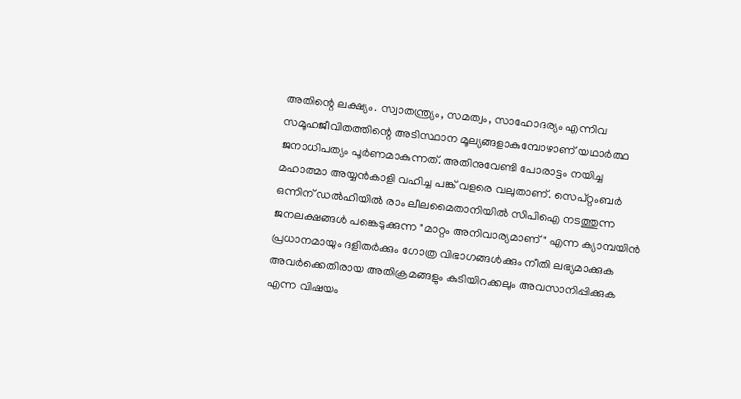അതിന്റെ ലക്ഷ്യം. സ്വാതന്ത്ര്യം, സമത്വം, സാഹോദര്യം എന്നിവ സമൂഹജീവിതത്തിന്റെ അടിസ്ഥാന മൂല്യങ്ങളാകുമ്പോഴാണ് യഥാർത്ഥ ജനാധിപത്യം പൂർണമാകുന്നത്. അതിനുവേണ്ടി പോരാട്ടം നയിച്ച മഹാത്മാ അയ്യൻകാളി വഹിച്ച പങ്ക് വളരെ വലുതാണ്. സെപ്റ്റംബർ ഒന്നിന് ഡല്‍ഹിയില്‍ രാം ലീലമൈതാനിയില്‍ സിപിഐ നടത്തുന്ന ജനലക്ഷങ്ങള്‍ പങ്കെടുക്കുന്ന "മാറ്റം അനിവാര്യമാണ്" എന്ന ക്യാമ്പയിൻ പ്രധാനമായും ദളിതർക്കും ഗോത്ര വിഭാഗങ്ങള്‍ക്കും നീതി ലഭ്യമാക്കുക അവർക്കെതിരായ അതിക്രമങ്ങളും കുടിയിറക്കലും അവസാനിപ്പിക്കുക എന്ന വിഷയം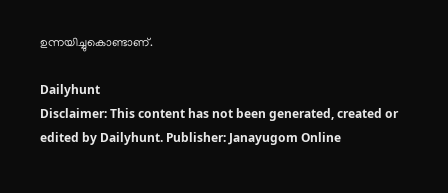ഉന്നയിച്ചുകൊണ്ടാണ്.

Dailyhunt
Disclaimer: This content has not been generated, created or edited by Dailyhunt. Publisher: Janayugom Online